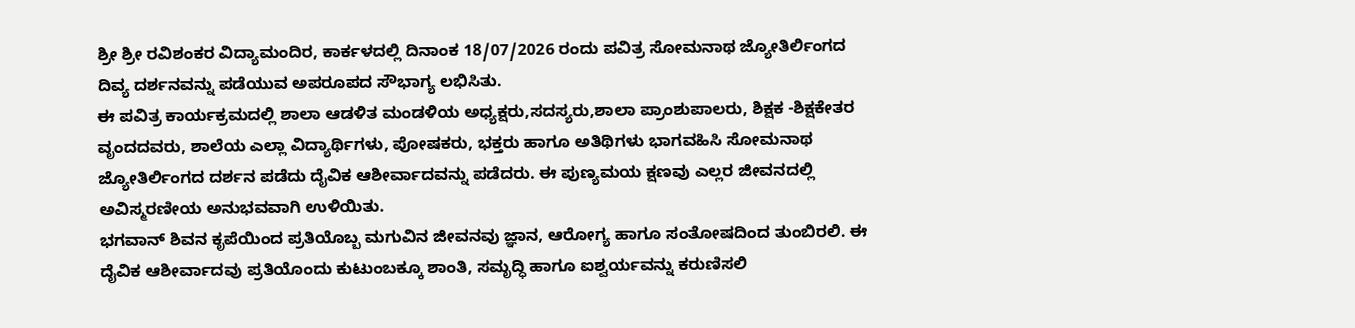ಶ್ರೀ ಶ್ರೀ ರವಿಶಂಕರ ವಿದ್ಯಾಮಂದಿರ, ಕಾರ್ಕಳದಲ್ಲಿ ದಿನಾಂಕ 18/07/2026 ರಂದು ಪವಿತ್ರ ಸೋಮನಾಥ ಜ್ಯೋತಿರ್ಲಿಂಗದ ದಿವ್ಯ ದರ್ಶನವನ್ನು ಪಡೆಯುವ ಅಪರೂಪದ ಸೌಭಾಗ್ಯ ಲಭಿಸಿತು.
ಈ ಪವಿತ್ರ ಕಾರ್ಯಕ್ರಮದಲ್ಲಿ ಶಾಲಾ ಆಡಳಿತ ಮಂಡಳಿಯ ಅಧ್ಯಕ್ಷರು,ಸದಸ್ಯರು,ಶಾಲಾ ಪ್ರಾಂಶುಪಾಲರು, ಶಿಕ್ಷಕ -ಶಿಕ್ಷಕೇತರ ವೃಂದದವರು, ಶಾಲೆಯ ಎಲ್ಲಾ ವಿದ್ಯಾರ್ಥಿಗಳು, ಪೋಷಕರು, ಭಕ್ತರು ಹಾಗೂ ಅತಿಥಿಗಳು ಭಾಗವಹಿಸಿ ಸೋಮನಾಥ ಜ್ಯೋತಿರ್ಲಿಂಗದ ದರ್ಶನ ಪಡೆದು ದೈವಿಕ ಆಶೀರ್ವಾದವನ್ನು ಪಡೆದರು. ಈ ಪುಣ್ಯಮಯ ಕ್ಷಣವು ಎಲ್ಲರ ಜೀವನದಲ್ಲಿ ಅವಿಸ್ಮರಣೀಯ ಅನುಭವವಾಗಿ ಉಳಿಯಿತು.
ಭಗವಾನ್ ಶಿವನ ಕೃಪೆಯಿಂದ ಪ್ರತಿಯೊಬ್ಬ ಮಗುವಿನ ಜೀವನವು ಜ್ಞಾನ, ಆರೋಗ್ಯ ಹಾಗೂ ಸಂತೋಷದಿಂದ ತುಂಬಿರಲಿ. ಈ ದೈವಿಕ ಆಶೀರ್ವಾದವು ಪ್ರತಿಯೊಂದು ಕುಟುಂಬಕ್ಕೂ ಶಾಂತಿ, ಸಮೃದ್ಧಿ ಹಾಗೂ ಐಶ್ವರ್ಯವನ್ನು ಕರುಣಿಸಲಿ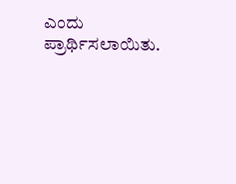ಎಂದು ಪ್ರಾರ್ಥಿಸಲಾಯಿತು.